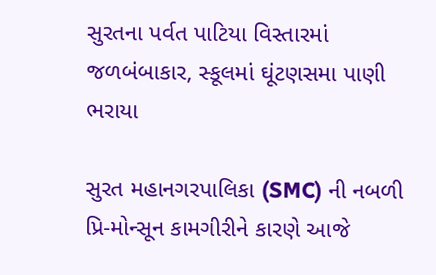સુરતના પર્વત પાટિયા વિસ્તારમાં જળબંબાકાર, સ્કૂલમાં ઘૂંટણસમા પાણી ભરાયા

સુરત મહાનગરપાલિકા (SMC) ની નબળી પ્રિ-મોન્સૂન કામગીરીને કારણે આજે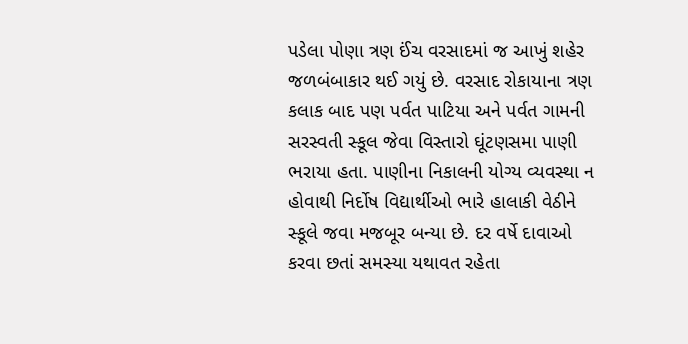પડેલા પોણા ત્રણ ઈંચ વરસાદમાં જ આખું શહેર જળબંબાકાર થઈ ગયું છે. વરસાદ રોકાયાના ત્રણ કલાક બાદ પણ પર્વત પાટિયા અને પર્વત ગામની સરસ્વતી સ્કૂલ જેવા વિસ્તારો ઘૂંટણસમા પાણી ભરાયા હતા. પાણીના નિકાલની યોગ્ય વ્યવસ્થા ન હોવાથી નિર્દોષ વિદ્યાર્થીઓ ભારે હાલાકી વેઠીને સ્કૂલે જવા મજબૂર બન્યા છે. દર વર્ષે દાવાઓ કરવા છતાં સમસ્યા યથાવત રહેતા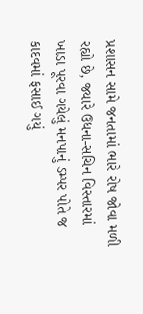પ્રશાસન સામે જનતામાં ભારે રોષ જોવા મળી રહ્યો છે, જ્યારે ઉધના-સચિન વિસ્તારમાં ખાડા પૂરવા ગયેલું મનપાનું ડમ્પર પોતે જ કાદવમાં ફસાઈ ગયું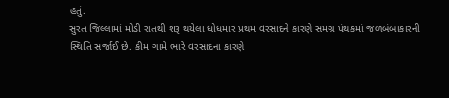હતું.
સુરત જિલ્લામાં મોડી રાતથી શરૂ થયેલા ધોધમાર પ્રથમ વરસાદને કારણે સમગ્ર પંથકમાં જળબંબાકારની સ્થિતિ સર્જાઈ છે. કીમ ગામે ભારે વરસાદના કારણે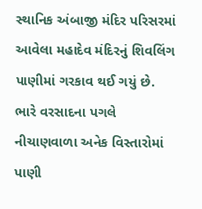સ્થાનિક અંબાજી મંદિર પરિસરમાં આવેલા મહાદેવ મંદિરનું શિવલિંગ પાણીમાં ગરકાવ થઈ ગયું છે. ભારે વરસાદના પગલે નીચાણવાળા અનેક વિસ્તારોમાં પાણી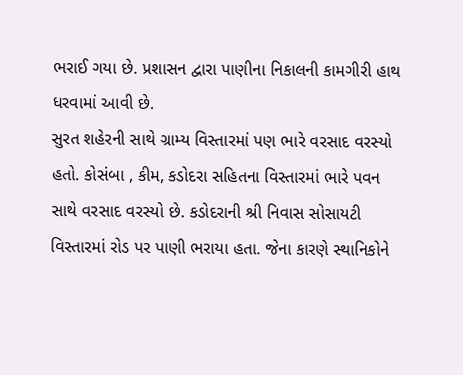ભરાઈ ગયા છે. પ્રશાસન દ્વારા પાણીના નિકાલની કામગીરી હાથ ધરવામાં આવી છે.
સુરત શહેરની સાથે ગ્રામ્ય વિસ્તારમાં પણ ભારે વરસાદ વરસ્યો હતો. કોસંબા , કીમ, કડોદરા સહિતના વિસ્તારમાં ભારે પવન સાથે વરસાદ વરસ્યો છે. કડોદરાની શ્રી નિવાસ સોસાયટી વિસ્તારમાં રોડ પર પાણી ભરાયા હતા. જેના કારણે સ્થાનિકોને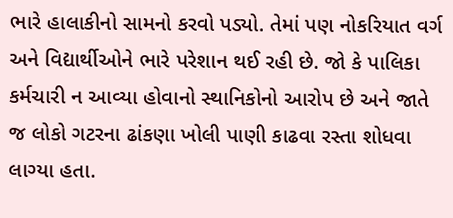ભારે હાલાકીનો સામનો કરવો પડ્યો. તેમાં પણ નોકરિયાત વર્ગ અને વિદ્યાર્થીઓને ભારે પરેશાન થઈ રહી છે. જો કે પાલિકા કર્મચારી ન આવ્યા હોવાનો સ્થાનિકોનો આરોપ છે અને જાતે જ લોકો ગટરના ઢાંકણા ખોલી પાણી કાઢવા રસ્તા શોધવા લાગ્યા હતા.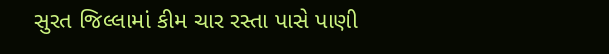સુરત જિલ્લામાં કીમ ચાર રસ્તા પાસે પાણી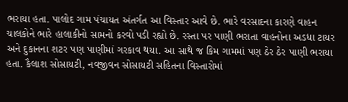ભરાયા હતા. પાલોદ ગામ પંચાયત અંતર્ગત આ વિસ્તાર આવે છે. ભારે વરસાદના કારણે વાહન ચાલકોને ભારે હાલાકીનો સામનો કરવો પડી રહ્યો છે. રસ્તા પર પાણી ભરાતા વાહનોના અડધા ટાયર અને દુકાનના શટર પણ પાણીમાં ગરકાવ થયા. આ સાથે જ કિમ ગામમાં પણ ઠેર ઠેર પાણી ભરાયા હતા. કૈલાશ સોસાયટી, નવજીવન સોસાયટી સહિતના વિસ્તારોમાં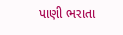પાણી ભરાતા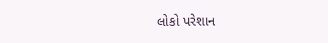લોકો પરેશાન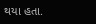થયા હતા.